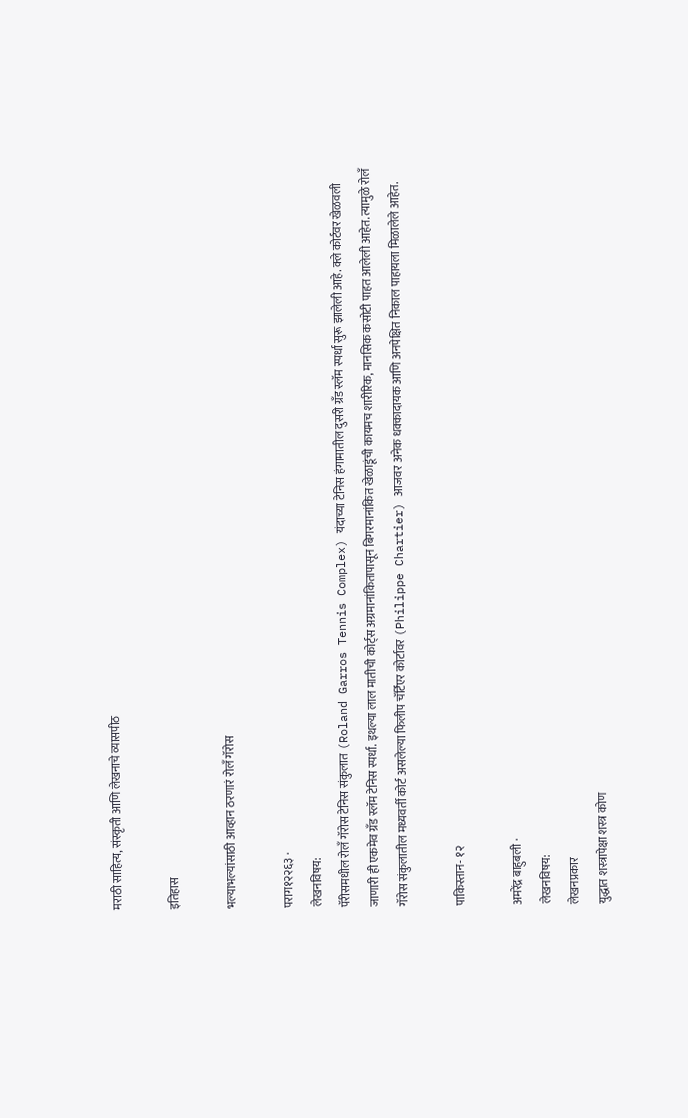मराठी साहित्य, संस्कृती आणि लेखनाचे व्यासपीठ

इतिहास

भल्याभल्यांसाठी आव्हान ठरणारं रोलँ गॅरोस

पराग१२२६३ ·
लेखनविषय:
पॅरीसमधील रोलँ गॅरोस टेनिस संकुलात (Roland Garros Tennis Complex) यंदाच्या टेनिस हंगामातील दुसरी ग्रँड स्लॅम स्पर्धा सुरू झालेली आहे. क्ले कोर्टवर खेळवली जाणारी ही एकमेव ग्रँड स्लॅम टेनिस स्पर्धा. इथल्या लाल मातीची कोर्ट्स अग्रमानांकितापासून बिगरमानांकित खेळाडूंची कायमच शारीरिक, मानसिक कसोटी पाहत आलेली आहेत. त्यामुळे रोलँ गॅरोस संकुलातील मध्यवर्ती कोर्ट असलेल्या फिलीप चॅर्टिएर कोर्टावर (Philippe Chartier) आजवर अनेक धक्कादायक आणि अनपेक्षित निकाल पाहायला मिळालेले आहेत.

पाकिस्तान- १२

अमरेंद्र बाहुबली ·
लेखनविषय:
लेखनप्रकार
युद्धात शस्त्रापेक्षा शस्त्र कोण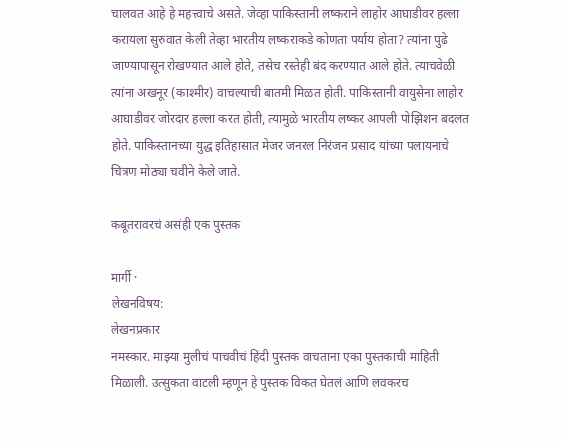चालवत आहे हे महत्त्वाचे असते. जेव्हा पाकिस्तानी लष्कराने लाहोर आघाडीवर हल्ला करायला सुरुवात केली तेव्हा भारतीय लष्कराकडे कोणता पर्याय होता? त्यांना पुढे जाण्यापासून रोखण्यात आले होते, तसेच रस्तेही बंद करण्यात आले होते. त्याचवेळी त्यांना अखनूर (काश्मीर) वाचल्याची बातमी मिळत होती. पाकिस्तानी वायुसेना लाहोर आघाडीवर जोरदार हल्ला करत होती, त्यामुळे भारतीय लष्कर आपली पोझिशन बदलत होते. पाकिस्तानच्या युद्ध इतिहासात मेजर जनरल निरंजन प्रसाद यांच्या पलायनाचे चित्रण मोठ्या चवीने केले जाते.

कबूतरावरचं असंही एक पुस्तक

मार्गी ·
लेखनविषय:
लेखनप्रकार
नमस्कार. माझ्या मुलीचं पाचवीचं हिंदी पुस्तक वाचताना एका पुस्तकाची माहिती मिळाली. उत्सुकता वाटली म्हणून हे पुस्तक विकत घेतलं आणि लवकरच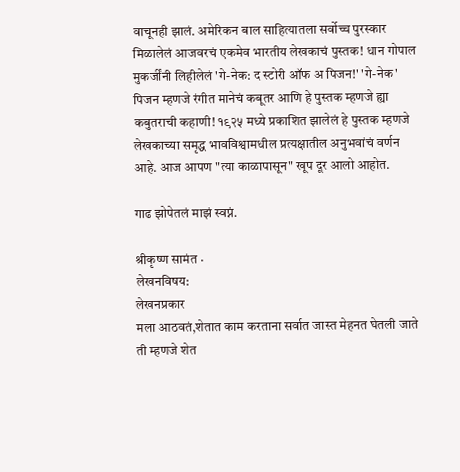वाचूनही झालं. अमेरिकन बाल साहित्यातला सर्वोच्च पुरस्कार मिळालेलं आजवरचं एकमेव भारतीय लेखकाचं पुस्तक! धान गोपाल मुकर्जींनी लिहीलेलं 'गे-नेक: द स्टोरी ऑफ अ पिजन!' 'गे-नेक' पिजन म्हणजे रंगीत मानेचं कबूतर आणि हे पुस्तक म्हणजे ह्या कबुतराची कहाणी! १९२५ मध्ये प्रकाशित झालेलं हे पुस्तक म्हणजे लेखकाच्या समृद्ध भावविश्वामधील प्रत्यक्षातील अनुभवांचं वर्णन आहे. आज आपण "त्या काळापासून" खूप दूर आलो आहोत.

गाढ झोपेतलं माझं स्वप्नं.

श्रीकृष्ण सामंत ·
लेखनविषय:
लेखनप्रकार
मला आठवतं,शेतात काम करताना सर्वात जास्त मेहनत घेतली जाते ती म्हणजे शेत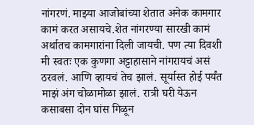नांगरणं. माझ्या आजोबांच्या शेतात अनेक कामगार कामं करत असायचे.शेत नांगरण्या सारखी कामं अर्थातच कामगारांना दिली जायची. पण त्या दिवशी मी स्वतः एक कुणगा अट्टाहासाने नांगरायचं असं ठरवलं. आणि व्हायचं तेच झालं. सूर्यास्त होई पर्यंत माझं अंग चोळामोळा झालं. रात्री घरी येऊन कसाबसा दोन घांस गिळून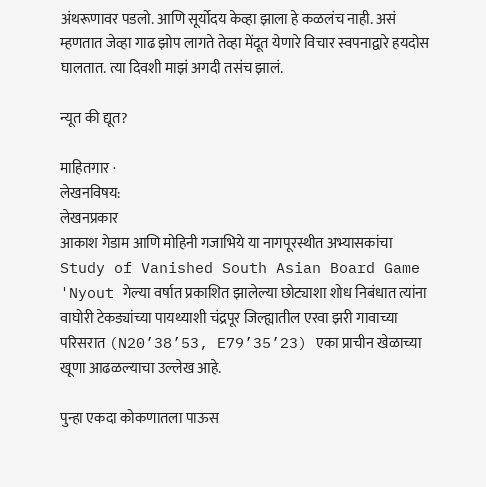अंथरूणावर पडलो. आणि सूर्योदय केव्हा झाला हे कळलंच नाही. असं म्हणतात जेव्हा गाढ झोप लागते तेव्हा मेंदूत येणारे विचार स्वपनाद्वारे हयदोस घालतात. त्या दिवशी माझं अगदी तसंच झालं.

न्यूत की द्यूत?

माहितगार ·
लेखनविषय:
लेखनप्रकार
आकाश गेडाम आणि मोहिनी गजाभिये या नागपूरस्थीत अभ्यासकांचा Study of Vanished South Asian Board Game 'Nyout गेल्या वर्षात प्रकाशित झालेल्या छोट्याशा शोध निबंधात त्यांना वाघोरी टेकड्यांच्या पायथ्याशी चंद्रपूर जिल्ह्यातील एरवा झरी गावाच्या परिसरात (N20’38’53, E79’35’23) एका प्राचीन खेळाच्या खूणा आढळल्याचा उल्लेख आहे.

पुन्हा एकदा कोकणातला पाऊस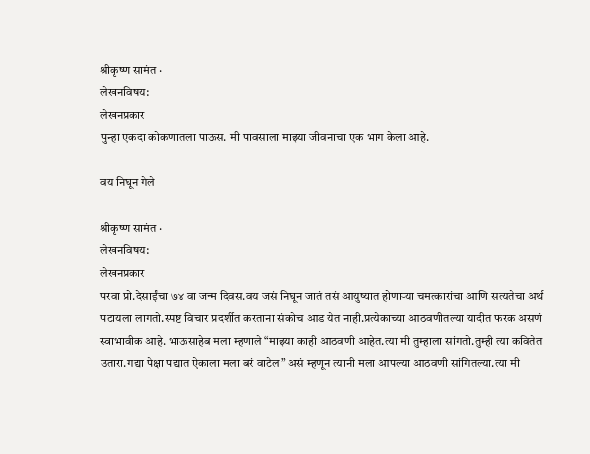श्रीकृष्ण सामंत ·
लेखनविषय:
लेखनप्रकार
पुन्हा एकदा कोकणातला पाऊस. मी पावसाला माझ्या जीवनाचा एक भाग केला आहे.

वय निघून गेले

श्रीकृष्ण सामंत ·
लेखनविषय:
लेखनप्रकार
परवा प्रो.देसाईंचा ७४ वा जन्म दिवस.वय जसं निघून जातं तसं आयुष्यात होणाऱ्या चमत्कारांचा आणि सत्यतेचा अर्थ पटायला लागतो.स्पष्ट विचार प्रदर्शीत करताना संकोच आड येत नाही.प्रत्येकाच्या आठवणीतल्या यादीत फरक असणं स्वाभावीक आहे. भाऊसाहेब मला म्हणाले “माझ्या काही आठवणी आहेत.त्या मी तुम्हाला सांगतो.तुम्ही त्या कवितेत उतारा.गद्या पेक्षा पद्यात ऐकाला मला बरं वाटेल” असं म्हणून त्यानी मला आपल्या आठवणी सांगितल्या.त्या मी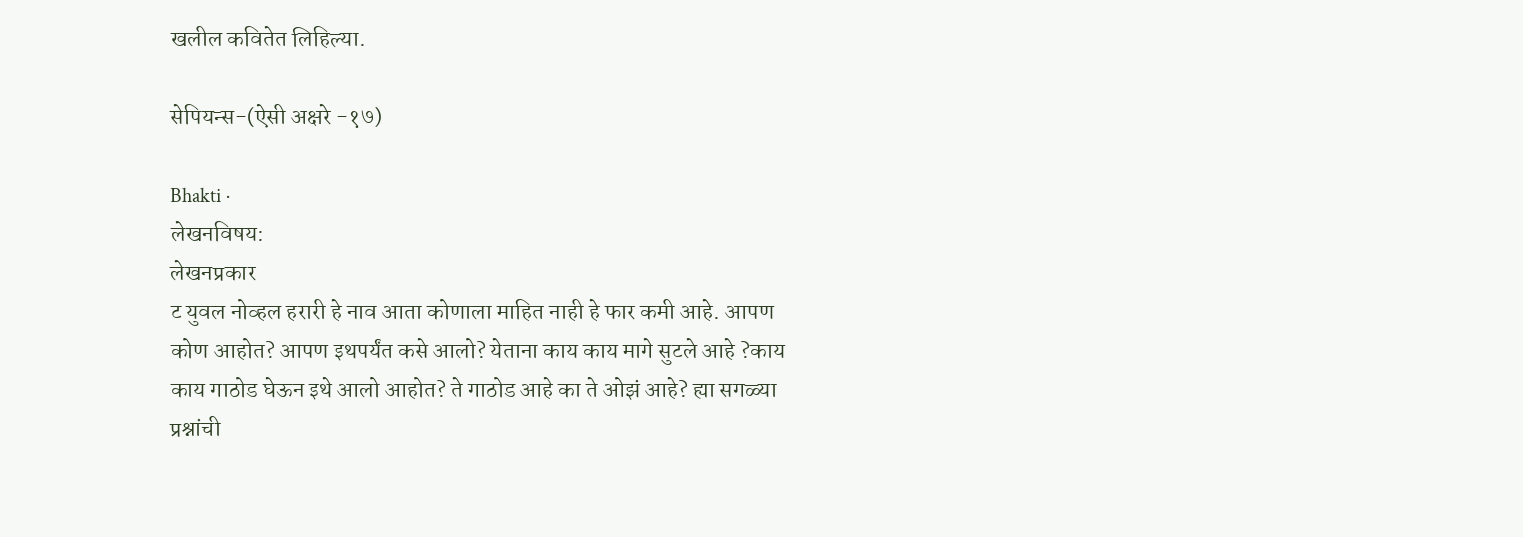खलील कवितेत लिहिल्या.

सेपियन्स-(ऐसी अक्षरे -१७)

Bhakti ·
लेखनविषय:
लेखनप्रकार
ट युवल नोव्हल हरारी हे नाव आता कोणाला माहित नाही हे फार कमी आहे. आपण कोण आहोत? आपण इथपर्यंत कसे आलो? येताना काय काय मागे सुटले आहे ?काय काय गाठोड घेऊन इथे आलो आहोत? ते गाठोड आहे का ते ओझं आहे? ह्या सगळ्या प्रश्नांची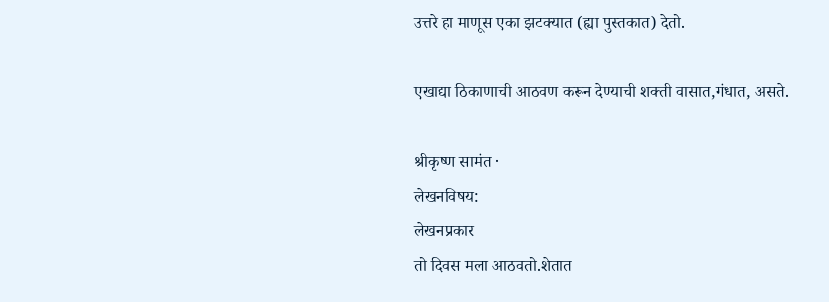उत्तरे हा माणूस एका झटक्यात (ह्या पुस्तकात) देतो.

एखाद्या ठिकाणाची आठवण करून देण्याची शक्ती वासात,गंधात, असते.

श्रीकृष्ण सामंत ·
लेखनविषय:
लेखनप्रकार
तो दिवस मला आठवतो.शेतात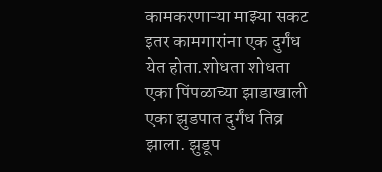कामकरणाऱ्या माझ्या सकट इतर कामगारांना एक दुर्गंध येत होता.शोधता शोधता एका पिंपळाच्या झाडाखाली एका झुडपात दुर्गंध तिव्र झाला. झुडूप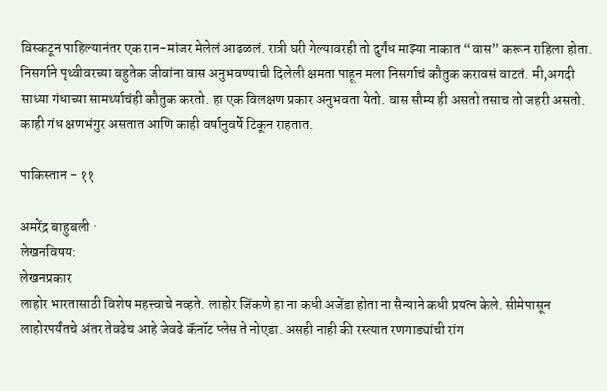विस्कटून पाहिल्यानंतर एक रान-मांजर मेलेलं आढळलं. रात्री घरी गेल्यावरही तो दुर्गंध माझ्या नाकात “वास” करून राहिला होता. निसर्गाने पृथ्वीवरच्या बहुतेक जीवांना वास अनुभवण्याची दिलेली क्षमता पाहून मला निसर्गाचं कौतुक करावसं वाटतं. मी,अगदी साध्या गंधाच्या सामर्थ्याचंही कौतुक करतो. हा एक विलक्षण प्रकार अनुभवता येतो. वास सौम्य ही असतो तसाच तो जहरी असतो. काही गंध क्षणभंगुर असतात आणि काही वर्षानुवर्षे टिकून राहतात.

पाकिस्तान - ११

अमरेंद्र बाहुबली ·
लेखनविषय:
लेखनप्रकार
लाहोर भारतासाठी विशेष महत्त्वाचे नव्हते. लाहोर जिंकणे हा ना कधी अजेंडा होता ना सैन्याने कधी प्रयत्न केले. सीमेपासून लाहोरपर्यंतचे अंतर तेवढेच आहे जेवढे कॅनॉट प्लेस ते नोएडा. असही नाही की रस्त्यात रणगाड्यांची रांग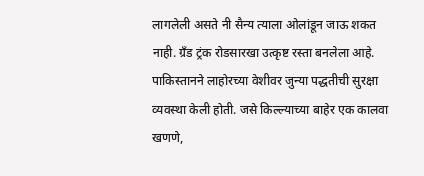लागलेली असते नी सैन्य त्याला ओलांडून जाऊ शकत नाही. ग्रँड ट्रंक रोडसारखा उत्कृष्ट रस्ता बनलेला आहे. पाकिस्तानने लाहोरच्या वेशीवर जुन्या पद्धतीची सुरक्षा व्यवस्था केली होती. जसे किल्ल्याच्या बाहेर एक कालवा खणणे,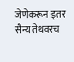जेणेकरून इतर सैन्य तेथवरच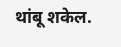थांबू शकेल.